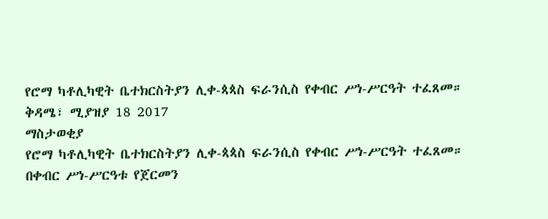የሮማ ካቶሊካዊት ቤተክርስትያን ሊቀ-ጳጳስ ፍራንሲስ የቀብር ሥነ-ሥርዓት ተፈጸመ።
ቅዳሜ፣ ሚያዝያ 18 2017
ማስታወቂያ
የሮማ ካቶሊካዊት ቤተክርስትያን ሊቀ-ጳጳስ ፍራንሲስ የቀብር ሥነ-ሥርዓት ተፈጸመ።
በቀብር ሥነ-ሥርዓቱ የጀርመን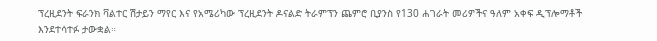ፕረዚደንት ፍራንክ ቫልተር ሽታይን ማየር እና የአሜሪካው ፕረዚደንት ዶናልድ ትራምፕን ጨምሮ ቢያንስ የ130 ሐገራት መሪዎችና ዓለም አቀፍ ዲፕሎማቶች እንደተሳተፉ ታውቋል።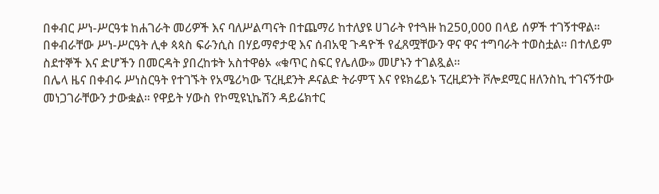በቀብር ሥነ-ሥርዓቱ ከሐገራት መሪዎች እና ባለሥልጣናት በተጨማሪ ከተለያዩ ሀገራት የተጓዙ ከ250,000 በላይ ሰዎች ተገኝተዋል።
በቀብራቸው ሥነ-ሥርዓት ሊቀ ጳጳስ ፍራንሲስ በሃይማኖታዊ እና ሰብአዊ ጉዳዮች የፈጸሟቸውን ዋና ዋና ተግባራት ተወስቷል። በተለይም ስደተኞች እና ድሆችን በመርዳት ያበረከቱት አስተዋፅኦ «ቁጥር ስፍር የሌለው» መሆኑን ተገልጿል።
በሌላ ዜና በቀብሩ ሥነስርዓት የተገኙት የአሜሪካው ፕረዚደንት ዶናልድ ትራምፕ እና የዩክሬይኑ ፕረዚደንት ቮሎደሚር ዘለንስኪ ተገናኝተው መነጋገራቸውን ታውቋል። የዋይት ሃውስ የኮሚዩኒኬሽን ዳይሬክተር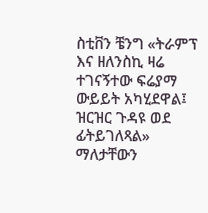ስቲቨን ቼንግ «ትራምፕ እና ዘለንስኪ ዛሬ ተገናኝተው ፍሬያማ ውይይት አካሂደዋል፤ ዝርዝር ጉዳዩ ወደ ፊትይገለጻል» ማለታቸውን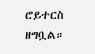ሮይተርስ ዘግቧል።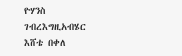ዮሃንስ ገብረእግዚአብሄር
እሸቴ በቀለ